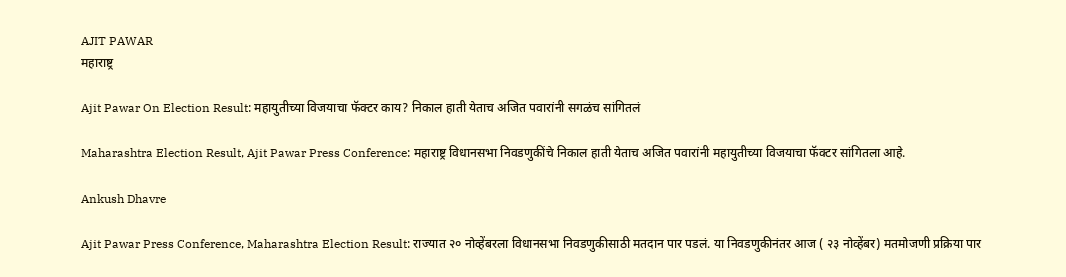AJIT PAWAR
महाराष्ट्र

Ajit Pawar On Election Result: महायुतीच्या विजयाचा फॅक्टर काय? निकाल हाती येताच अजित पवारांनी सगळंच सांगितलं

Maharashtra Election Result, Ajit Pawar Press Conference: महाराष्ट्र विधानसभा निवडणुकींचे निकाल हाती येताच अजित पवारांनी महायुतीच्या विजयाचा फॅक्टर सांगितला आहे.

Ankush Dhavre

Ajit Pawar Press Conference, Maharashtra Election Result: राज्यात २० नोव्हेंबरला विधानसभा निवडणुकीसाठी मतदान पार पडलं. या निवडणुकीनंतर आज ( २३ नोव्हेंबर) मतमोजणी प्रक्रिया पार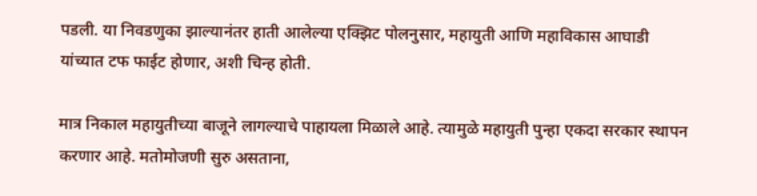पडली. या निवडणुका झाल्यानंतर हाती आलेल्या एक्झिट पोलनुसार, महायुती आणि महाविकास आघाडी यांच्यात टफ फाईट होणार, अशी चिन्ह होती.

मात्र निकाल महायुतीच्या बाजूने लागल्याचे पाहायला मिळाले आहे. त्यामुळे महायुती पुन्हा एकदा सरकार स्थापन करणार आहे. मतोमोजणी सुरु असताना,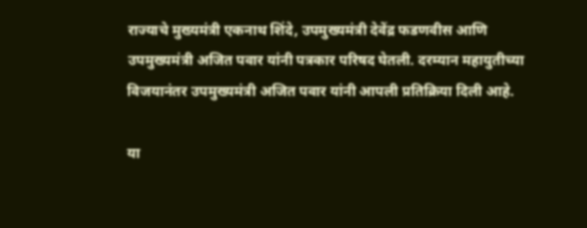राज्याचे मुख्यमंत्री एकनाथ शिंदे, उपमुख्यमंत्री देवेंद्र फडणवीस आणि उपमुख्यमंत्री अजित पवार यांनी पत्रकार परिषद घेतली. दरम्यान महायुतीच्या विजयानंतर उपमुख्यमंत्री अजित पवार यांनी आपली प्रतिक्रिया दिली आहे.

या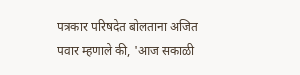पत्रकार परिषदेत बोलताना अजित पवार म्हणाले की, 'आज सकाळी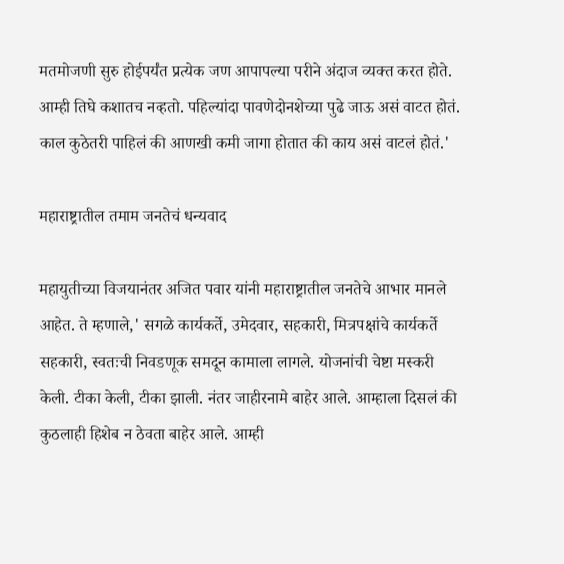मतमोजणी सुरु होईपर्यंत प्रत्येक जण आपापल्या परीने अंदाज व्यक्त करत होते. आम्ही तिघे कशातच नव्हतो. पहिल्यांदा पावणेदोनशेच्या पुढे जाऊ असं वाटत होतं. काल कुठेतरी पाहिलं की आणखी कमी जागा होतात की काय असं वाटलं होतं.'

महाराष्ट्रातील तमाम जनतेचं धन्यवाद

महायुतीच्या विजयानंतर अजित पवार यांनी महाराष्ट्रातील जनतेचे आभार मानले आहेत. ते म्हणाले,' सगळे कार्यकर्ते, उमेदवार, सहकारी, मित्रपक्षांचे कार्यकर्ते सहकारी, स्वतःची निवडणूक समदून कामाला लागले. योजनांची चेष्टा मस्करी केली. टीका केली, टीका झाली. नंतर जाहीरनामे बाहेर आले. आम्हाला दिसलं की कुठलाही हिशेब न ठेवता बाहेर आले. आम्ही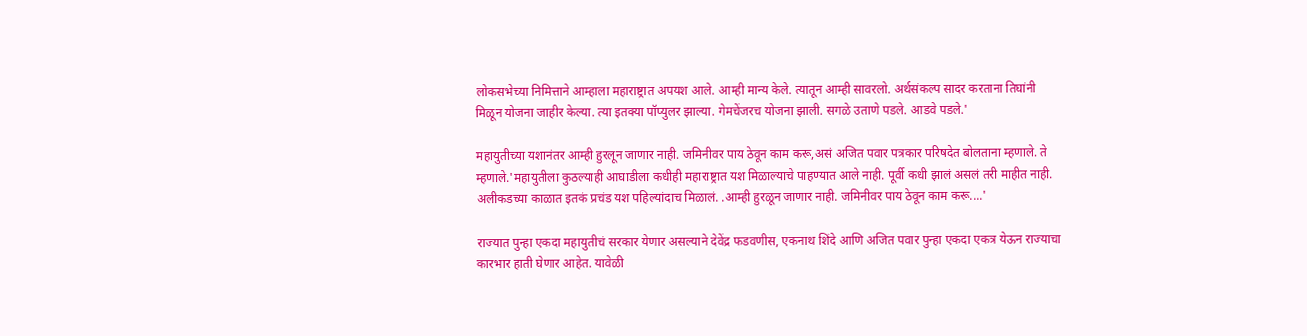लोकसभेच्या निमित्ताने आम्हाला महाराष्ट्रात अपयश आले. आम्ही मान्य केले. त्यातून आम्ही सावरलो. अर्थसंकल्प सादर करताना तिघांनी मिळून योजना जाहीर केल्या. त्या इतक्या पॉप्युलर झाल्या. गेमचेंजरच योजना झाली. सगळे उताणे पडले. आडवे पडले.'

महायुतीच्या यशानंतर आम्ही हुरलून जाणार नाही. जमिनीवर पाय ठेवून काम करू,असं अजित पवार पत्रकार परिषदेत बोलताना म्हणाले. ते म्हणाले.'महायुतीला कुठल्याही आघाडीला कधीही महाराष्ट्रात यश मिळाल्याचे पाहण्यात आले नाही. पूर्वी कधी झालं असलं तरी माहीत नाही. अलीकडच्या काळात इतकं प्रचंड यश पहिल्यांदाच मिळालं. .आम्ही हुरळून जाणार नाही. जमिनीवर पाय ठेवून काम करू....'

राज्यात पुन्हा एकदा महायुतीचं सरकार येणार असल्याने देवेंद्र फडवणीस, एकनाथ शिंदे आणि अजित पवार पुन्हा एकदा एकत्र येऊन राज्याचा कारभार हाती घेणार आहेत. यावेळी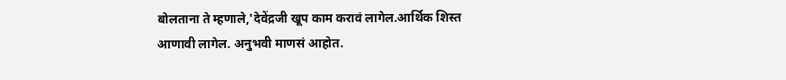बोलताना ते म्हणाले,'देवेंद्रजी खूप काम करावं लागेल.आर्थिक शिस्त आणावी लागेल. अनुभवी माणसं आहोत.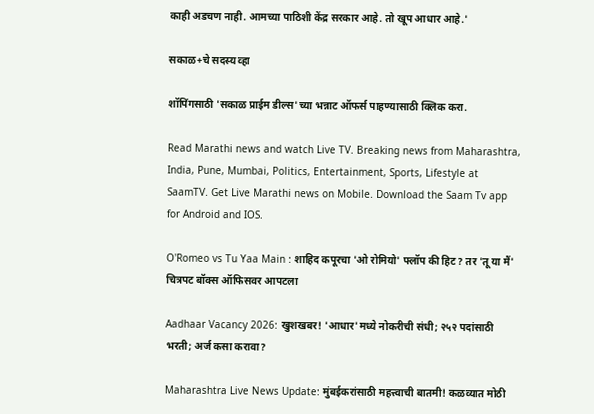काही अडचण नाही. आमच्या पाठिशी केंद्र सरकार आहे. तो खूप आधार आहे.'

सकाळ+चे सदस्य व्हा

शॉपिंगसाठी 'सकाळ प्राईम डील्स'च्या भन्नाट ऑफर्स पाहण्यासाठी क्लिक करा.

Read Marathi news and watch Live TV. Breaking news from Maharashtra, India, Pune, Mumbai, Politics, Entertainment, Sports, Lifestyle at SaamTV. Get Live Marathi news on Mobile. Download the Saam Tv app for Android and IOS.

O'Romeo vs Tu Yaa Main : शाहिद कपूरचा 'ओ रोमियो' फ्लॉप की हिट? तर 'तू या मैं' चित्रपट बॉक्स ऑफिसवर आपटला

Aadhaar Vacancy 2026: खुशखबर! 'आधार'मध्ये नोकरीची संधी; २५२ पदांसाठी भरती; अर्ज कसा करावा?

Maharashtra Live News Update: मुंबईकरांसाठी महत्त्वाची बातमी! कळव्यात मोठी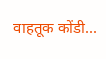वाहतूक कोंडी...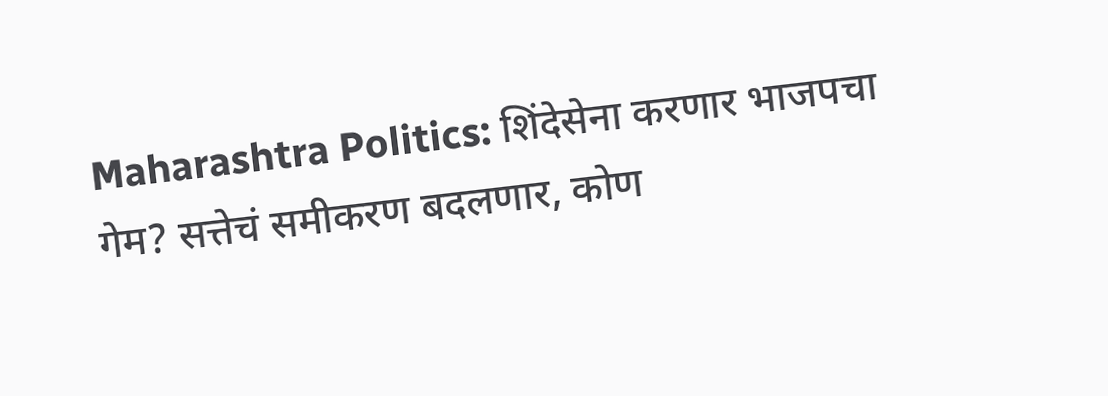Maharashtra Politics: शिंदेसेना करणार भाजपचा गेम? सत्तेचं समीकरण बदलणार, कोण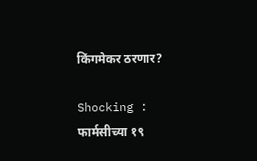किंगमेकर ठरणार?

Shocking : फार्मसीच्या १९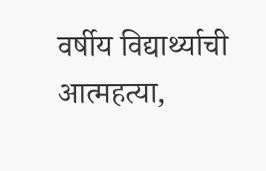वर्षीय विद्यार्थ्याची आत्महत्या,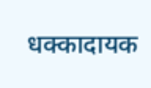धक्कादायक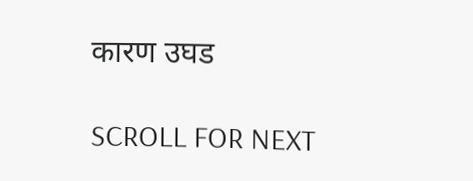कारण उघड

SCROLL FOR NEXT